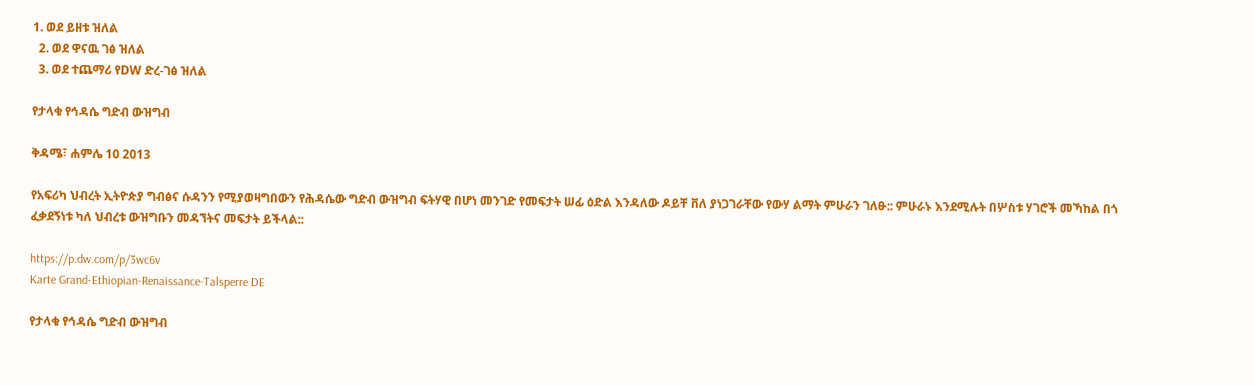1. ወደ ይዘቱ ዝለል
  2. ወደ ዋናዉ ገፅ ዝለል
  3. ወደ ተጨማሪ የDW ድረ-ገፅ ዝለል

የታላቁ የኅዳሴ ግድብ ውዝግብ

ቅዳሜ፣ ሐምሌ 10 2013

የአፍሪካ ህብረት ኢትዮጵያ ግብፅና ሱዳንን የሚያወዛግበውን የሕዳሴው ግድብ ውዝግብ ፍትሃዊ በሆነ መንገድ የመፍታት ሠፊ ዕድል እንዳለው ዶይቸ ቨለ ያነጋገራቸው የውሃ ልማት ምሁራን ገለፁ:: ምሁራኑ እንደሚሉት በሦስቱ ሃገሮች መኻከል በጎ ፈቃደኝነቱ ካለ ህብረቱ ውዝግቡን መዳኘትና መፍታት ይችላል::

https://p.dw.com/p/3wc6v
Karte Grand-Ethiopian-Renaissance-Talsperre DE

የታላቁ የኅዳሴ ግድብ ውዝግብ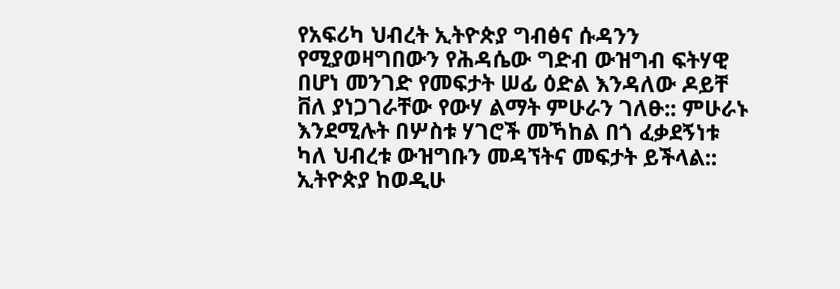የአፍሪካ ህብረት ኢትዮጵያ ግብፅና ሱዳንን የሚያወዛግበውን የሕዳሴው ግድብ ውዝግብ ፍትሃዊ በሆነ መንገድ የመፍታት ሠፊ ዕድል እንዳለው ዶይቸ ቨለ ያነጋገራቸው የውሃ ልማት ምሁራን ገለፁ:: ምሁራኑ እንደሚሉት በሦስቱ ሃገሮች መኻከል በጎ ፈቃደኝነቱ ካለ ህብረቱ ውዝግቡን መዳኘትና መፍታት ይችላል:: ኢትዮጵያ ከወዲሁ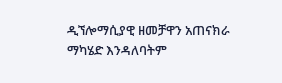ዲኘሎማሲያዊ ዘመቻዋን አጠናክራ ማካሄድ እንዳለባትም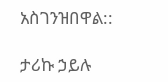አስገንዝበዋል::

ታሪኩ ኃይሉ